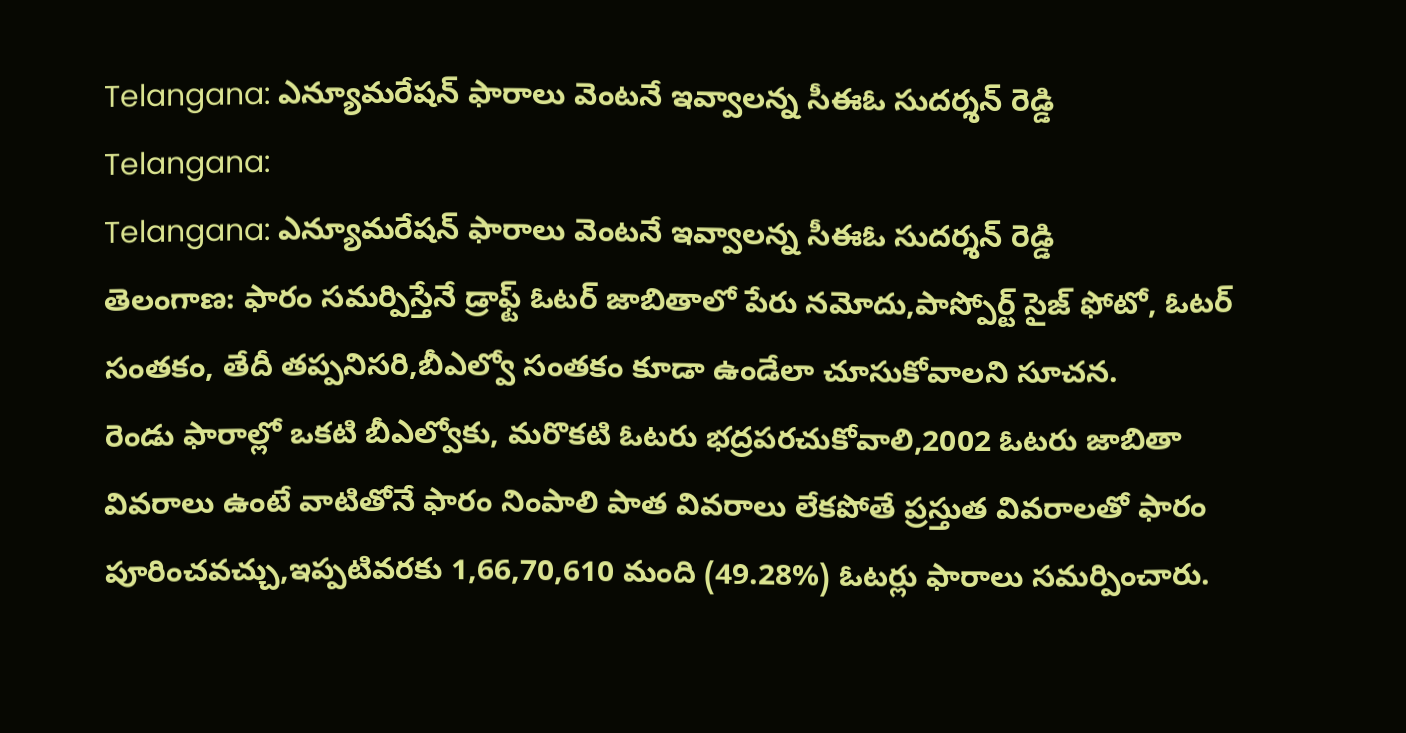Telangana: ఎన్యూమరేషన్ ఫారాలు వెంటనే ఇవ్వాలన్న సీఈఓ సుదర్శన్ రెడ్డి
Telangana:
Telangana: ఎన్యూమరేషన్ ఫారాలు వెంటనే ఇవ్వాలన్న సీఈఓ సుదర్శన్ రెడ్డి
తెలంగాణ: ఫారం సమర్పిస్తేనే డ్రాఫ్ట్ ఓటర్ జాబితాలో పేరు నమోదు,పాస్పోర్ట్ సైజ్ ఫోటో, ఓటర్ సంతకం, తేదీ తప్పనిసరి,బీఎల్వో సంతకం కూడా ఉండేలా చూసుకోవాలని సూచన.
రెండు ఫారాల్లో ఒకటి బీఎల్వోకు, మరొకటి ఓటరు భద్రపరచుకోవాలి,2002 ఓటరు జాబితా వివరాలు ఉంటే వాటితోనే ఫారం నింపాలి పాత వివరాలు లేకపోతే ప్రస్తుత వివరాలతో ఫారం పూరించవచ్చు,ఇప్పటివరకు 1,66,70,610 మంది (49.28%) ఓటర్లు ఫారాలు సమర్పించారు.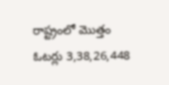రాష్ట్రంలో మొత్తం ఓటర్లు 3,38,26,448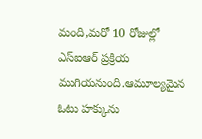మంది,మరో 10 రోజుల్లో ఎస్ఐఆర్ ప్రక్రియ ముగియనుంది.ఆమూల్యమైన ఓటు హక్కును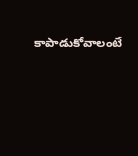కాపాడుకోవాలంటే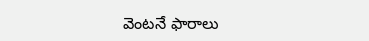వెంటనే ఫారాలు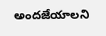అందజేయాలని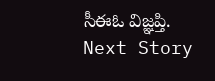సీఈఓ విజ్ఞప్తి.
Next Story